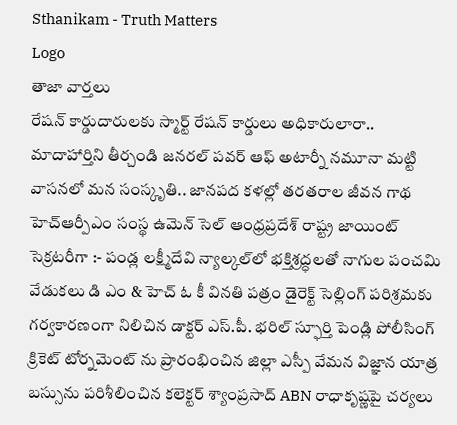Sthanikam - Truth Matters
Logo
తాజా వార్తలు
రేషన్ కార్డుదారులకు స్మార్ట్ రేషన్ కార్డులు అధికారులారా.. మాదాహార్తిని తీర్చండి జనరల్ పవర్ ఆఫ్ అటార్నీ నమూనా మట్టి వాసనలో మన సంస్కృతి.. జానపద కళల్లో తరతరాల జీవన గాథ హెచ్ఆర్పీఎం సంస్థ ఉమెన్ సెల్ ఆంధ్రప్రదేశ్ రాష్ట్ర జాయింట్ సెక్రటరీగా :- పండ్ల లక్ష్మీదేవి న్యాల్కల్‌లో భక్తిశ్రద్ధలతో నాగుల పంచమి వేడుకలు డి ఎం & హెచ్ ఓ కీ వినతి పత్రం డైరెక్ట్ సెల్లింగ్ పరిశ్రమకు గర్వకారణంగా నిలిచిన డాక్టర్ ఎస్.పీ. భరిల్ స్ఫూర్తి పెండ్లి పోలీసింగ్ క్రికెట్ టోర్నమెంట్ ను ప్రారంభించిన జిల్లా ఎస్పీ వేమన విజ్ఞాన యాత్ర బస్సును పరిశీలించిన కలెక్టర్ శ్యాంప్రసాద్ ABN రాధాకృష్ణపై చర్యలు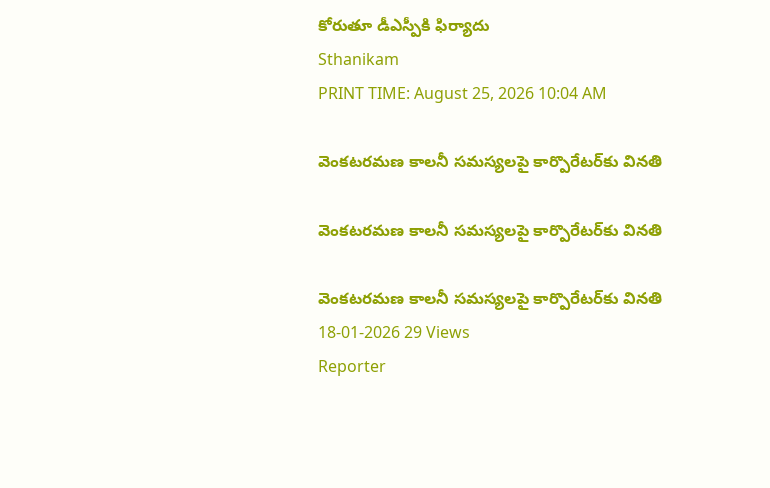కోరుతూ డీఎస్పీకి ఫిర్యాదు
Sthanikam
PRINT TIME: August 25, 2026 10:04 AM

వెంకటరమణ కాలనీ సమస్యలపై కార్పొరేటర్‌కు వినతి

వెంకటరమణ కాలనీ సమస్యలపై కార్పొరేటర్‌కు వినతి

వెంకటరమణ కాలనీ సమస్యలపై కార్పొరేటర్‌కు వినతి
18-01-2026 29 Views
Reporter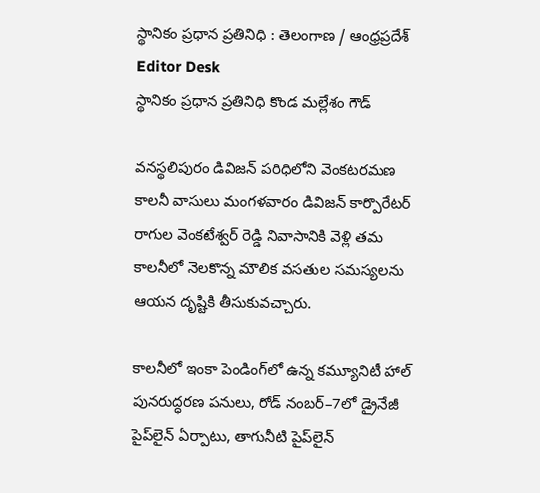స్థానికం ప్రధాన ప్రతినిధి : తెలంగాణ / ఆంధ్రప్రదేశ్
Editor Desk
స్థానికం ప్రధాన ప్రతినిధి కొండ మల్లేశం గౌడ్

వనస్థలిపురం డివిజన్ పరిధిలోని వెంకటరమణ కాలనీ వాసులు మంగళవారం డివిజన్ కార్పొరేటర్ రాగుల వెంకటేశ్వర్ రెడ్డి నివాసానికి వెళ్లి తమ కాలనీలో నెలకొన్న మౌలిక వసతుల సమస్యలను ఆయన దృష్టికి తీసుకువచ్చారు.

కాలనీలో ఇంకా పెండింగ్‌లో ఉన్న కమ్యూనిటీ హాల్ పునరుద్ధరణ పనులు, రోడ్ నంబర్–7లో డ్రైనేజీ పైప్‌లైన్ ఏర్పాటు, తాగునీటి పైప్‌లైన్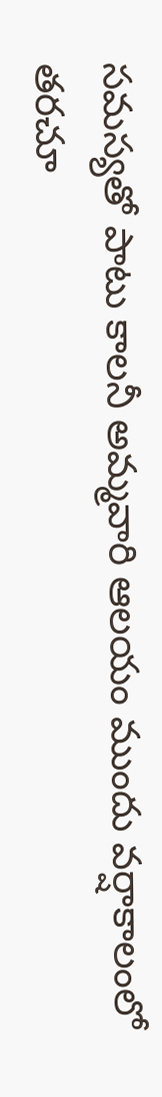సమస్యతో పాటు కాలనీ అమ్మవారి ఆలయం ముందు వర్షాకాలంలో తరచూ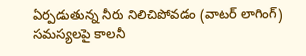ఏర్పడుతున్న నీరు నిలిచిపోవడం (వాటర్ లాగింగ్) సమస్యలపై కాలనీ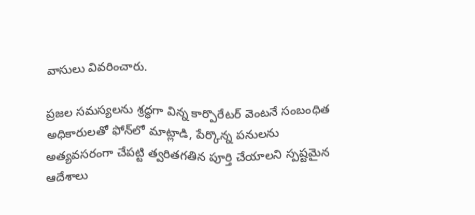వాసులు వివరించారు.

ప్రజల సమస్యలను శ్రద్ధగా విన్న కార్పొరేటర్ వెంటనే సంబంధిత అధికారులతో ఫోన్‌లో మాట్లాడి, పేర్కొన్న పనులను అత్యవసరంగా చేపట్టి త్వరితగతిన పూర్తి చేయాలని స్పష్టమైన ఆదేశాలు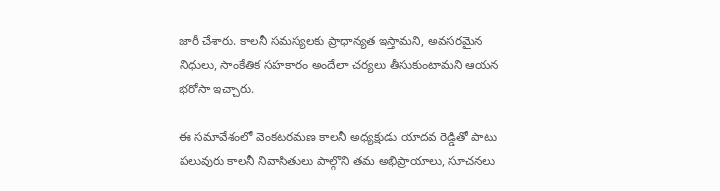జారీ చేశారు. కాలనీ సమస్యలకు ప్రాధాన్యత ఇస్తామని, అవసరమైన నిధులు, సాంకేతిక సహకారం అందేలా చర్యలు తీసుకుంటామని ఆయన భరోసా ఇచ్చారు.

ఈ సమావేశంలో వెంకటరమణ కాలనీ అధ్యక్షుడు యాదవ రెడ్డితో పాటు పలువురు కాలనీ నివాసితులు పాల్గొని తమ అభిప్రాయాలు, సూచనలు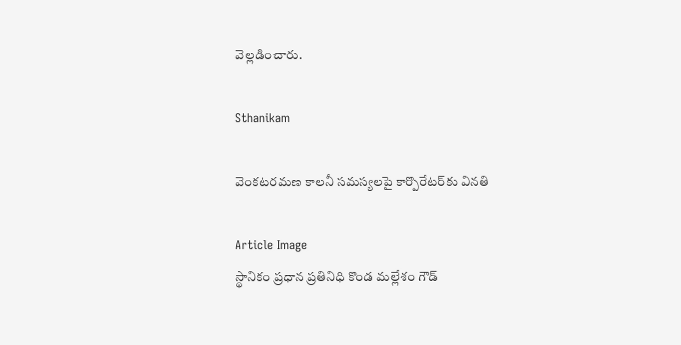వెల్లడించారు.

Sthanikam

వెంకటరమణ కాలనీ సమస్యలపై కార్పొరేటర్‌కు వినతి

Article Image
స్థానికం ప్రధాన ప్రతినిధి కొండ మల్లేశం గౌడ్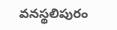వనస్థలిపురం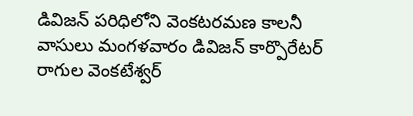డివిజన్ పరిధిలోని వెంకటరమణ కాలనీ వాసులు మంగళవారం డివిజన్ కార్పొరేటర్ రాగుల వెంకటేశ్వర్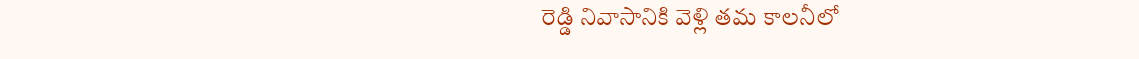రెడ్డి నివాసానికి వెళ్లి తమ కాలనీలో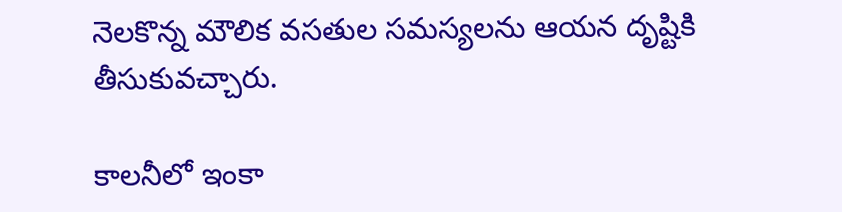నెలకొన్న మౌలిక వసతుల సమస్యలను ఆయన దృష్టికి తీసుకువచ్చారు.

కాలనీలో ఇంకా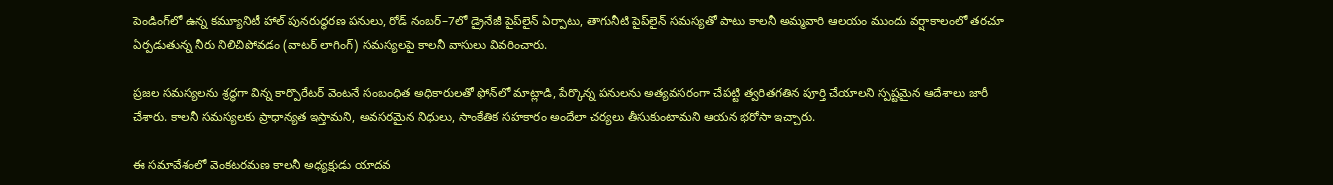పెండింగ్‌లో ఉన్న కమ్యూనిటీ హాల్ పునరుద్ధరణ పనులు, రోడ్ నంబర్–7లో డ్రైనేజీ పైప్‌లైన్ ఏర్పాటు, తాగునీటి పైప్‌లైన్ సమస్యతో పాటు కాలనీ అమ్మవారి ఆలయం ముందు వర్షాకాలంలో తరచూ ఏర్పడుతున్న నీరు నిలిచిపోవడం (వాటర్ లాగింగ్) సమస్యలపై కాలనీ వాసులు వివరించారు.

ప్రజల సమస్యలను శ్రద్ధగా విన్న కార్పొరేటర్ వెంటనే సంబంధిత అధికారులతో ఫోన్‌లో మాట్లాడి, పేర్కొన్న పనులను అత్యవసరంగా చేపట్టి త్వరితగతిన పూర్తి చేయాలని స్పష్టమైన ఆదేశాలు జారీ చేశారు. కాలనీ సమస్యలకు ప్రాధాన్యత ఇస్తామని, అవసరమైన నిధులు, సాంకేతిక సహకారం అందేలా చర్యలు తీసుకుంటామని ఆయన భరోసా ఇచ్చారు.

ఈ సమావేశంలో వెంకటరమణ కాలనీ అధ్యక్షుడు యాదవ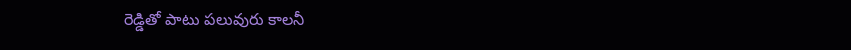రెడ్డితో పాటు పలువురు కాలనీ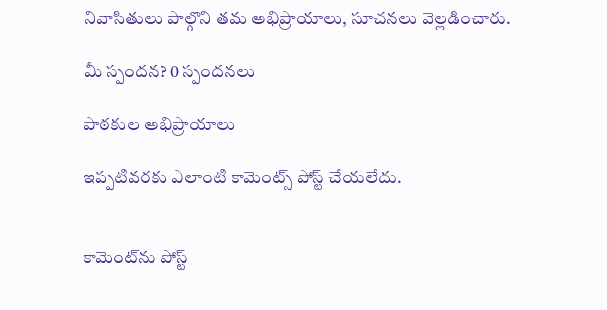నివాసితులు పాల్గొని తమ అభిప్రాయాలు, సూచనలు వెల్లడించారు.

మీ స్పందన? 0 స్పందనలు

పాఠకుల అభిప్రాయాలు

ఇప్పటివరకు ఎలాంటి కామెంట్స్ పోస్ట్ చేయలేదు.


కామెంట్‌ను పోస్ట్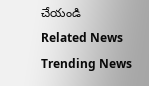చేయండి
Related News
Trending News